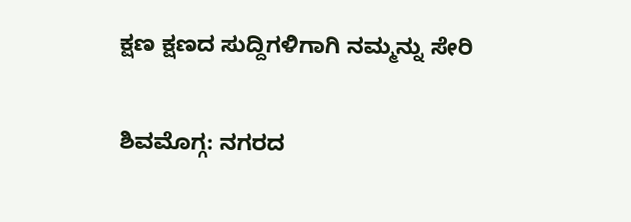ಕ್ಷಣ ಕ್ಷಣದ ಸುದ್ದಿಗಳಿಗಾಗಿ ನಮ್ಮನ್ನು ಸೇರಿ

ಶಿವಮೊಗ್ಗ: ನಗರದ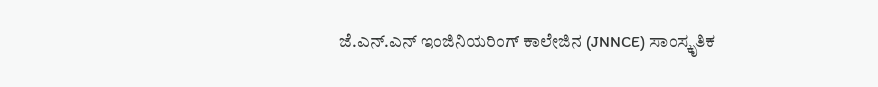ಜೆ.ಎನ್.ಎನ್ ಇಂಜಿನಿಯರಿಂಗ್ ಕಾಲೇಜಿನ (JNNCE) ಸಾಂಸ್ಕೃತಿಕ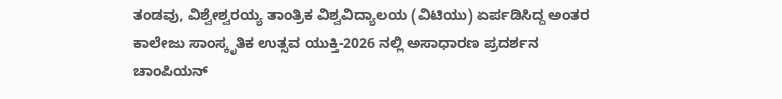ತಂಡವು, ವಿಶ್ವೇಶ್ವರಯ್ಯ ತಾಂತ್ರಿಕ ವಿಶ್ವವಿದ್ಯಾಲಯ (ವಿಟಿಯು) ಏರ್ಪಡಿಸಿದ್ದ ಅಂತರ ಕಾಲೇಜು ಸಾಂಸ್ಕೃತಿಕ ಉತ್ಸವ ಯುಕ್ತಿ-2026 ನಲ್ಲಿ ಅಸಾಧಾರಣ ಪ್ರದರ್ಶನ ಚಾಂಪಿಯನ್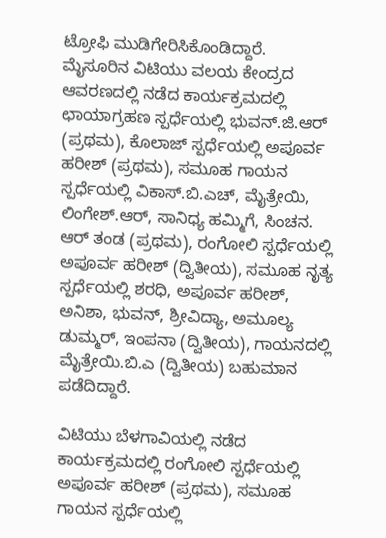ಟ್ರೋಫಿ ಮುಡಿಗೇರಿಸಿಕೊಂಡಿದ್ದಾರೆ.
ಮೈಸೂರಿನ ವಿಟಿಯು ವಲಯ ಕೇಂದ್ರದ ಆವರಣದಲ್ಲಿ ನಡೆದ ಕಾರ್ಯಕ್ರಮದಲ್ಲಿ ಛಾಯಾಗ್ರಹಣ ಸ್ಪರ್ಧೆಯಲ್ಲಿ ಭುವನ್.ಜಿ.ಆರ್ (ಪ್ರಥಮ), ಕೊಲಾಜ್ ಸ್ಪರ್ಧೆಯಲ್ಲಿ ಅಪೂರ್ವ ಹರೀಶ್ (ಪ್ರಥಮ), ಸಮೂಹ ಗಾಯನ ಸ್ಪರ್ಧೆಯಲ್ಲಿ ವಿಕಾಸ್.ಬಿ.ಎಚ್, ಮೈತ್ರೇಯಿ, ಲಿಂಗೇಶ್.ಆರ್, ಸಾನಿಧ್ಯ ಹಮ್ಮಿಗೆ, ಸಿಂಚನ. ಆರ್ ತಂಡ (ಪ್ರಥಮ), ರಂಗೋಲಿ ಸ್ಪರ್ಧೆಯಲ್ಲಿ ಅಪೂರ್ವ ಹರೀಶ್ (ದ್ವಿತೀಯ), ಸಮೂಹ ನೃತ್ಯ ಸ್ಪರ್ಧೆಯಲ್ಲಿ ಶರಧಿ, ಅಪೂರ್ವ ಹರೀಶ್, ಅನಿಶಾ, ಭುವನ್, ಶ್ರೀವಿದ್ಯಾ, ಅಮೂಲ್ಯ ಡುಮ್ಮರ್, ಇಂಪನಾ (ದ್ವಿತೀಯ), ಗಾಯನದಲ್ಲಿ ಮೈತ್ರೇಯಿ.ಬಿ.ಎ (ದ್ವಿತೀಯ) ಬಹುಮಾನ ಪಡೆದಿದ್ದಾರೆ.

ವಿಟಿಯು ಬೆಳಗಾವಿಯಲ್ಲಿ ನಡೆದ ಕಾರ್ಯಕ್ರಮದಲ್ಲಿ ರಂಗೋಲಿ ಸ್ಪರ್ಧೆಯಲ್ಲಿ ಅಪೂರ್ವ ಹರೀಶ್ (ಪ್ರಥಮ), ಸಮೂಹ ಗಾಯನ ಸ್ಪರ್ಧೆಯಲ್ಲಿ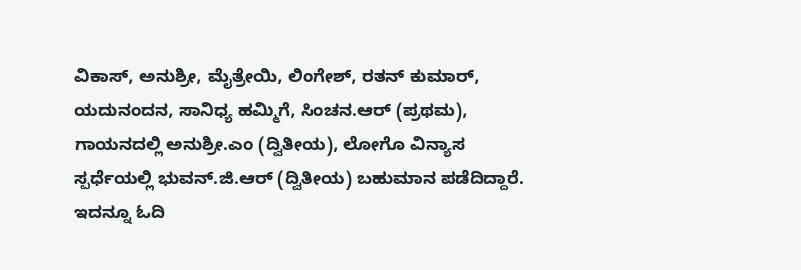ವಿಕಾಸ್, ಅನುಶ್ರೀ, ಮೈತ್ರೇಯಿ, ಲಿಂಗೇಶ್, ರತನ್ ಕುಮಾರ್, ಯದುನಂದನ, ಸಾನಿಧ್ಯ ಹಮ್ಮಿಗೆ, ಸಿಂಚನ.ಆರ್ (ಪ್ರಥಮ), ಗಾಯನದಲ್ಲಿ ಅನುಶ್ರೀ.ಎಂ (ದ್ವಿತೀಯ), ಲೋಗೊ ವಿನ್ಯಾಸ ಸ್ಪರ್ಧೆಯಲ್ಲಿ ಭುವನ್.ಜಿ.ಆರ್ (ದ್ವಿತೀಯ) ಬಹುಮಾನ ಪಡೆದಿದ್ದಾರೆ.
ಇದನ್ನೂ ಓದಿ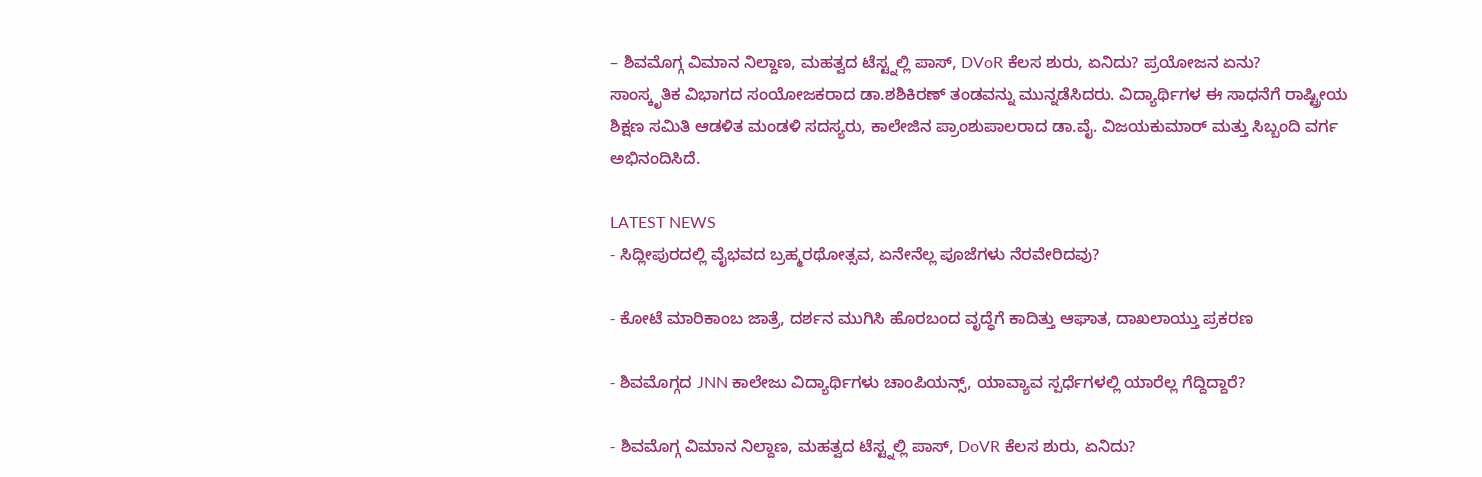– ಶಿವಮೊಗ್ಗ ವಿಮಾನ ನಿಲ್ದಾಣ, ಮಹತ್ವದ ಟೆಸ್ಟ್ನಲ್ಲಿ ಪಾಸ್, DVoR ಕೆಲಸ ಶುರು, ಏನಿದು? ಪ್ರಯೋಜನ ಏನು?
ಸಾಂಸ್ಕೃತಿಕ ವಿಭಾಗದ ಸಂಯೋಜಕರಾದ ಡಾ.ಶಶಿಕಿರಣ್ ತಂಡವನ್ನು ಮುನ್ನಡೆಸಿದರು. ವಿದ್ಯಾರ್ಥಿಗಳ ಈ ಸಾಧನೆಗೆ ರಾಷ್ಟ್ರೀಯ ಶಿಕ್ಷಣ ಸಮಿತಿ ಆಡಳಿತ ಮಂಡಳಿ ಸದಸ್ಯರು, ಕಾಲೇಜಿನ ಪ್ರಾಂಶುಪಾಲರಾದ ಡಾ.ವೈ. ವಿಜಯಕುಮಾರ್ ಮತ್ತು ಸಿಬ್ಬಂದಿ ವರ್ಗ ಅಭಿನಂದಿಸಿದೆ.

LATEST NEWS
- ಸಿದ್ಲೀಪುರದಲ್ಲಿ ವೈಭವದ ಬ್ರಹ್ಮರಥೋತ್ಸವ, ಏನೇನೆಲ್ಲ ಪೂಜೆಗಳು ನೆರವೇರಿದವು?

- ಕೋಟೆ ಮಾರಿಕಾಂಬ ಜಾತ್ರೆ, ದರ್ಶನ ಮುಗಿಸಿ ಹೊರಬಂದ ವೃದ್ಧೆಗೆ ಕಾದಿತ್ತು ಆಘಾತ, ದಾಖಲಾಯ್ತು ಪ್ರಕರಣ

- ಶಿವಮೊಗ್ಗದ JNN ಕಾಲೇಜು ವಿದ್ಯಾರ್ಥಿಗಳು ಚಾಂಪಿಯನ್ಸ್, ಯಾವ್ಯಾವ ಸ್ಪರ್ಧೆಗಳಲ್ಲಿ ಯಾರೆಲ್ಲ ಗೆದ್ದಿದ್ದಾರೆ?

- ಶಿವಮೊಗ್ಗ ವಿಮಾನ ನಿಲ್ದಾಣ, ಮಹತ್ವದ ಟೆಸ್ಟ್ನಲ್ಲಿ ಪಾಸ್, DoVR ಕೆಲಸ ಶುರು, ಏನಿದು?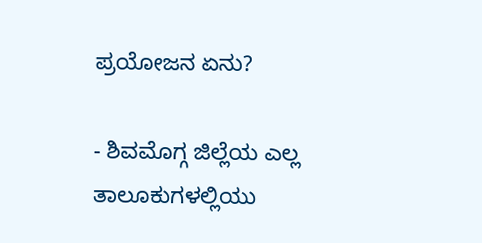ಪ್ರಯೋಜನ ಏನು?

- ಶಿವಮೊಗ್ಗ ಜಿಲ್ಲೆಯ ಎಲ್ಲ ತಾಲೂಕುಗಳಲ್ಲಿಯು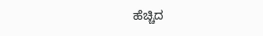ಹೆಚ್ಚಿದ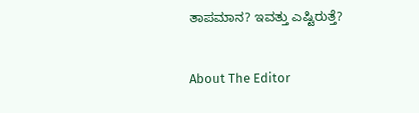ತಾಪಮಾನ? ಇವತ್ತು ಎಷ್ಟಿರುತ್ತೆ?

About The Editor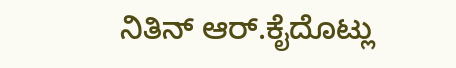ನಿತಿನ್ ಆರ್.ಕೈದೊಟ್ಲು